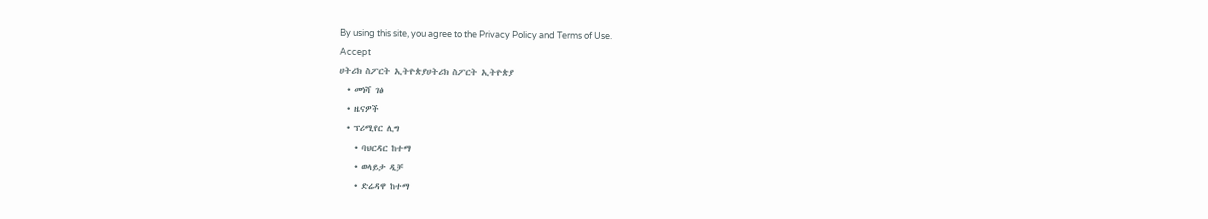By using this site, you agree to the Privacy Policy and Terms of Use.
Accept
ሀትሪክ ስፖርት ኢትዮጵያሀትሪክ ስፖርት ኢትዮጵያ
  • መነሻ ገፅ
  • ዜናዎች
  • ፕሪሚየር ሊግ
    • ባህርዳር ከተማ
    • ወላይታ ዲቻ
    • ድሬዳዋ ከተማ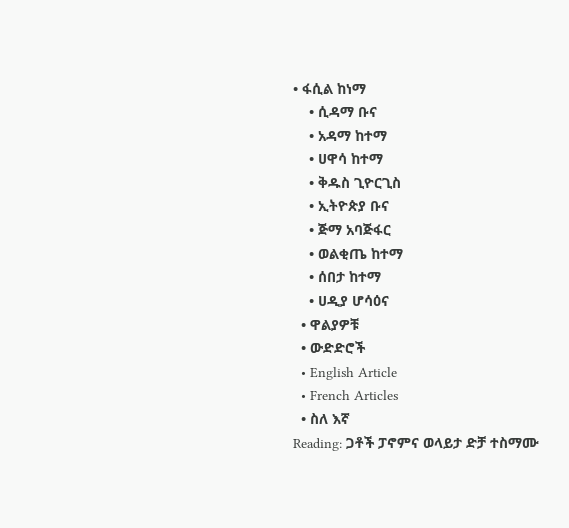• ፋሲል ከነማ
    • ሲዳማ ቡና
    • አዳማ ከተማ
    • ሀዋሳ ከተማ
    • ቅዱስ ጊዮርጊስ
    • ኢትዮጵያ ቡና
    • ጅማ አባጅፋር
    • ወልቂጤ ከተማ
    • ሰበታ ከተማ
    • ሀዲያ ሆሳዕና
  • ዋልያዎቹ
  • ውድድሮች
  • English Article
  • French Articles
  • ስለ እኛ
Reading: ጋቶች ፓኖምና ወላይታ ድቻ ተስማሙ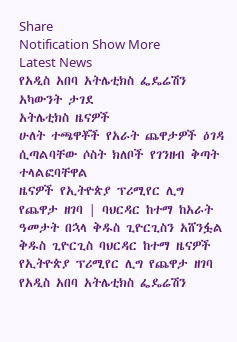Share
Notification Show More
Latest News
የአዲስ አበባ አትሌቲክስ ፌዴሬሽን አካውንት ታገደ
አትሌቲክስ ዜናዎች
ሁለት ተጫዋቾች የአራት ጨዋታዎች ዕገዳ ሲጣልባቸው ሶስት ክለቦች የገንዘብ ቅጣት ተላልፎባቸዋል
ዜናዎች የኢትዮጵያ ፕሪሚየር ሊግ
የጨዋታ ዘገባ | ባህርዳር ከተማ ከአራት ዓመታት በኋላ ቅዱስ ጊዮርጊስን አሸንፏል
ቅዱስ ጊዮርጊስ ባህርዳር ከተማ ዜናዎች የኢትዮጵያ ፕሪሚየር ሊግ የጨዋታ ዘገባ
የአዲስ አበባ አትሌቲክስ ፌዴሬሽን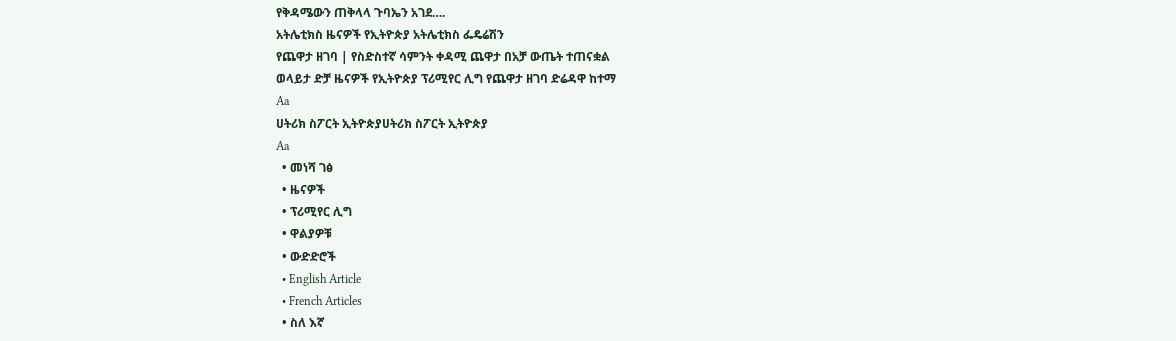የቅዳሜውን ጠቅላላ ጉባኤን አገደ….
አትሌቲክስ ዜናዎች የኢትዮጵያ አትሌቲክስ ፌዴሬሽን
የጨዋታ ዘገባ | የስድስተኛ ሳምንት ቀዳሚ ጨዋታ በአቻ ውጤት ተጠናቋል
ወላይታ ድቻ ዜናዎች የኢትዮጵያ ፕሪሚየር ሊግ የጨዋታ ዘገባ ድሬዳዋ ከተማ
Aa
ሀትሪክ ስፖርት ኢትዮጵያሀትሪክ ስፖርት ኢትዮጵያ
Aa
  • መነሻ ገፅ
  • ዜናዎች
  • ፕሪሚየር ሊግ
  • ዋልያዎቹ
  • ውድድሮች
  • English Article
  • French Articles
  • ስለ እኛ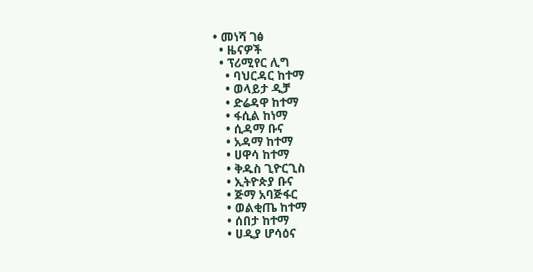• መነሻ ገፅ
  • ዜናዎች
  • ፕሪሚየር ሊግ
    • ባህርዳር ከተማ
    • ወላይታ ዲቻ
    • ድሬዳዋ ከተማ
    • ፋሲል ከነማ
    • ሲዳማ ቡና
    • አዳማ ከተማ
    • ሀዋሳ ከተማ
    • ቅዱስ ጊዮርጊስ
    • ኢትዮጵያ ቡና
    • ጅማ አባጅፋር
    • ወልቂጤ ከተማ
    • ሰበታ ከተማ
    • ሀዲያ ሆሳዕና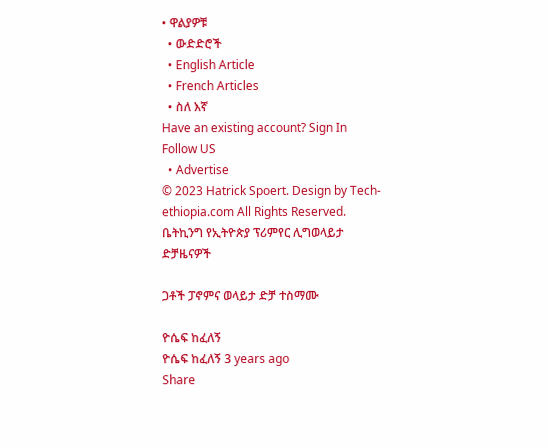• ዋልያዎቹ
  • ውድድሮች
  • English Article
  • French Articles
  • ስለ እኛ
Have an existing account? Sign In
Follow US
  • Advertise
© 2023 Hatrick Spoert. Design by Tech-ethiopia.com All Rights Reserved.
ቤትኪንግ የኢትዮጵያ ፕሪምየር ሊግወላይታ ድቻዜናዎች

ጋቶች ፓኖምና ወላይታ ድቻ ተስማሙ

ዮሴፍ ከፈለኝ
ዮሴፍ ከፈለኝ 3 years ago
Share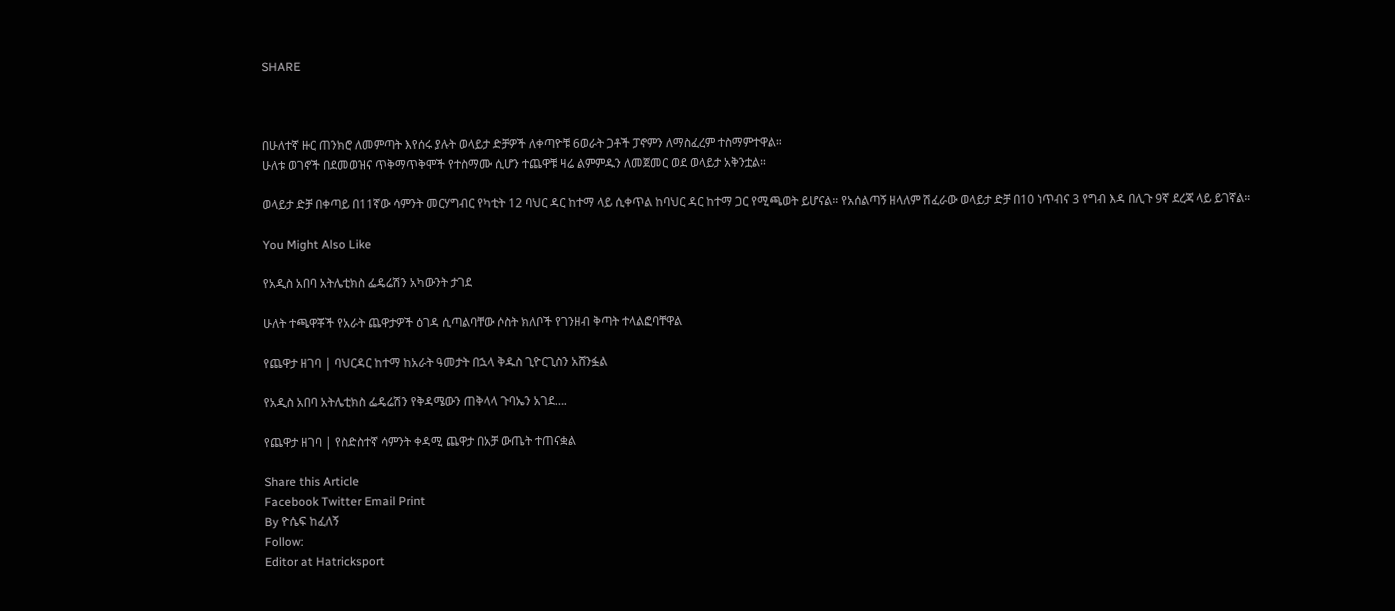SHARE



በሁለተኛ ዙር ጠንክሮ ለመምጣት እየሰሩ ያሉት ወላይታ ድቻዎች ለቀጣዮቹ 6ወራት ጋቶች ፓኖምን ለማስፈረም ተስማምተዋል።
ሁለቱ ወገኖች በደመወዝና ጥቅማጥቅሞች የተስማሙ ሲሆን ተጨዋቹ ዛሬ ልምምዱን ለመጀመር ወደ ወላይታ አቅንቷል።

ወላይታ ድቻ በቀጣይ በ11ኛው ሳምንት መርሃግብር የካቲት 12 ባህር ዳር ከተማ ላይ ሲቀጥል ከባህር ዳር ከተማ ጋር የሚጫወት ይሆናል። የአሰልጣኝ ዘላለም ሽፈራው ወላይታ ድቻ በ10 ነጥብና 3 የግብ እዳ በሊጉ 9ኛ ደረጃ ላይ ይገኛል።

You Might Also Like

የአዲስ አበባ አትሌቲክስ ፌዴሬሽን አካውንት ታገደ

ሁለት ተጫዋቾች የአራት ጨዋታዎች ዕገዳ ሲጣልባቸው ሶስት ክለቦች የገንዘብ ቅጣት ተላልፎባቸዋል

የጨዋታ ዘገባ | ባህርዳር ከተማ ከአራት ዓመታት በኋላ ቅዱስ ጊዮርጊስን አሸንፏል

የአዲስ አበባ አትሌቲክስ ፌዴሬሽን የቅዳሜውን ጠቅላላ ጉባኤን አገደ….

የጨዋታ ዘገባ | የስድስተኛ ሳምንት ቀዳሚ ጨዋታ በአቻ ውጤት ተጠናቋል

Share this Article
Facebook Twitter Email Print
By ዮሴፍ ከፈለኝ
Follow:
Editor at Hatricksport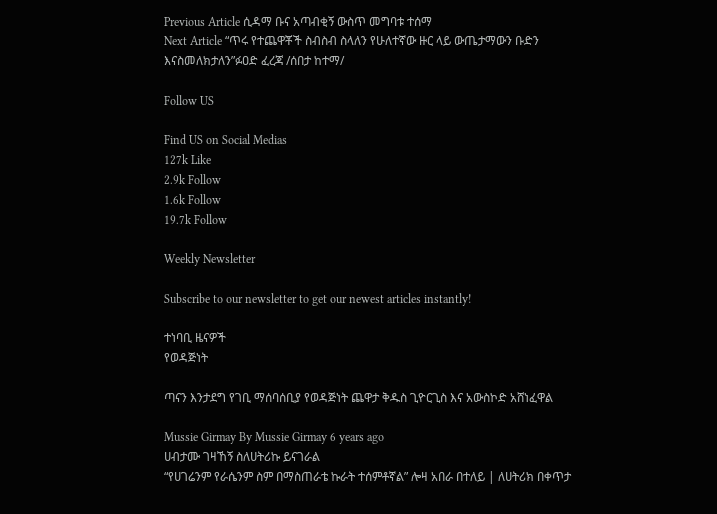Previous Article ሲዳማ ቡና አጣብቂኝ ውስጥ መግባቱ ተሰማ
Next Article “ጥሩ የተጨዋቾች ስብስብ ስላለን የሁለተኛው ዙር ላይ ውጤታማውን ቡድን እናስመለክታለን”ፉዐድ ፈረጃ /ሰበታ ከተማ/

Follow US

Find US on Social Medias
127k Like
2.9k Follow
1.6k Follow
19.7k Follow

Weekly Newsletter

Subscribe to our newsletter to get our newest articles instantly!

ተነባቢ ዜናዎች
የወዳጅነት

ጣናን እንታደግ የገቢ ማሰባሰቢያ የወዳጅነት ጨዋታ ቅዱስ ጊዮርጊስ እና አውስኮድ አሸነፈዋል

Mussie Girmay By Mussie Girmay 6 years ago
ሀብታሙ ገዛኸኝ ስለሀትሪኩ ይናገራል
“የሀገሬንም የራሴንም ስም በማስጠራቴ ኩራት ተሰምቶኛል” ሎዛ አበራ በተለይ | ለሀትሪክ በቀጥታ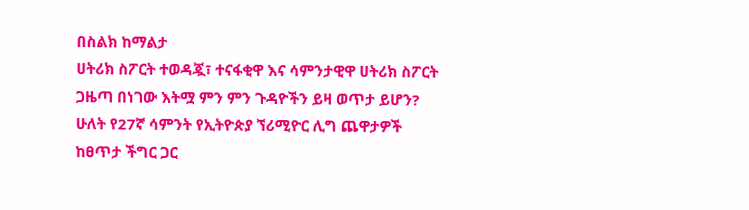በስልክ ከማልታ
ሀትሪክ ስፖርት ተወዳጇ፣ ተናፋቂዋ እና ሳምንታዊዋ ሀትሪክ ስፖርት ጋዜጣ በነገው እትሟ ምን ምን ጉዳዮችን ይዛ ወጥታ ይሆን?
ሁለት የ27ኛ ሳምንት የኢትዮጵያ ኘሪሚዮር ሊግ ጨዋታዎች ከፀጥታ ችግር ጋር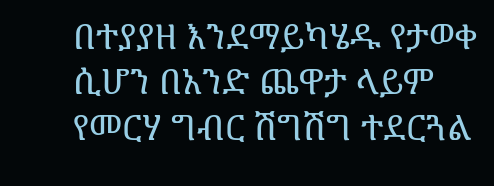በተያያዘ እንደማይካሄዱ የታወቀ ሲሆን በአንድ ጨዋታ ላይም የመርሃ ግብር ሽግሽግ ተደርጓል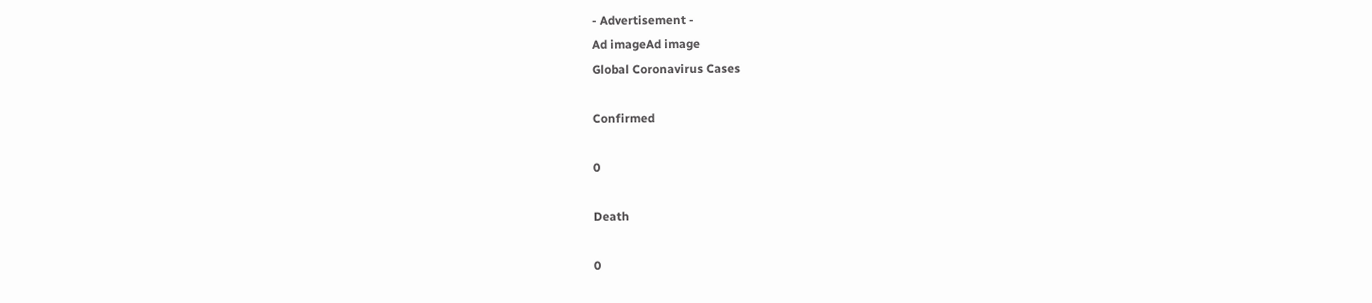- Advertisement -
Ad imageAd image
Global Coronavirus Cases

Confirmed

0

Death

0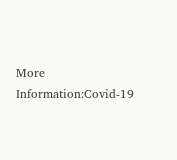More Information:Covid-19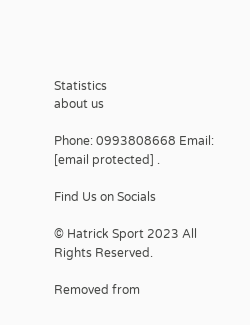Statistics
about us

Phone: 0993808668 Email: [email protected] .

Find Us on Socials

© Hatrick Sport 2023 All Rights Reserved.

Removed from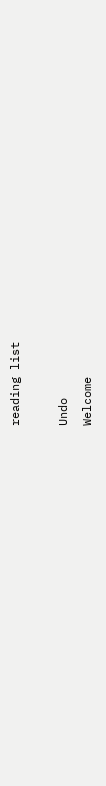reading list

Undo
Welcome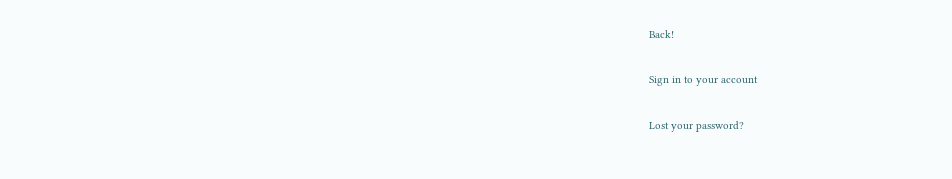Back!

Sign in to your account

Lost your password?